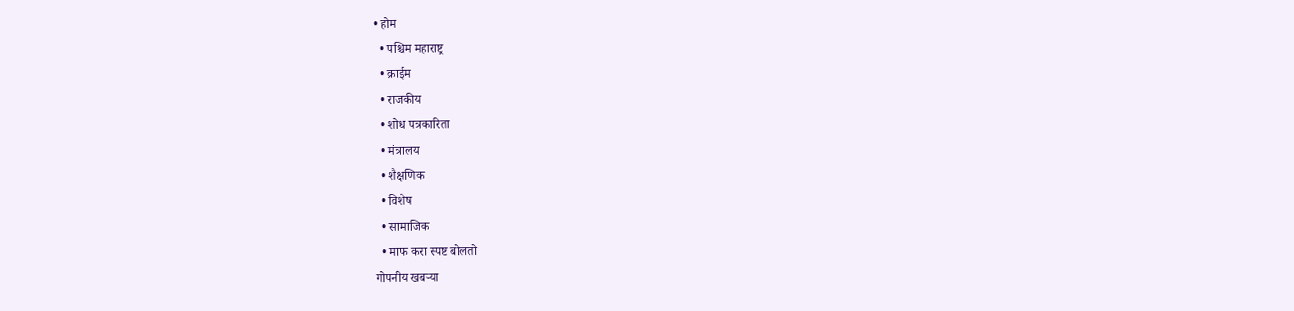• होम
  • पश्चिम महाराष्ट्र
  • क्राईम
  • राजकीय
  • शोध पत्रकारिता
  • मंत्रालय
  • शैक्षणिक
  • विशेष
  • सामाजिक
  • माफ करा स्पष्ट बोलतो
गोपनीय खबऱ्या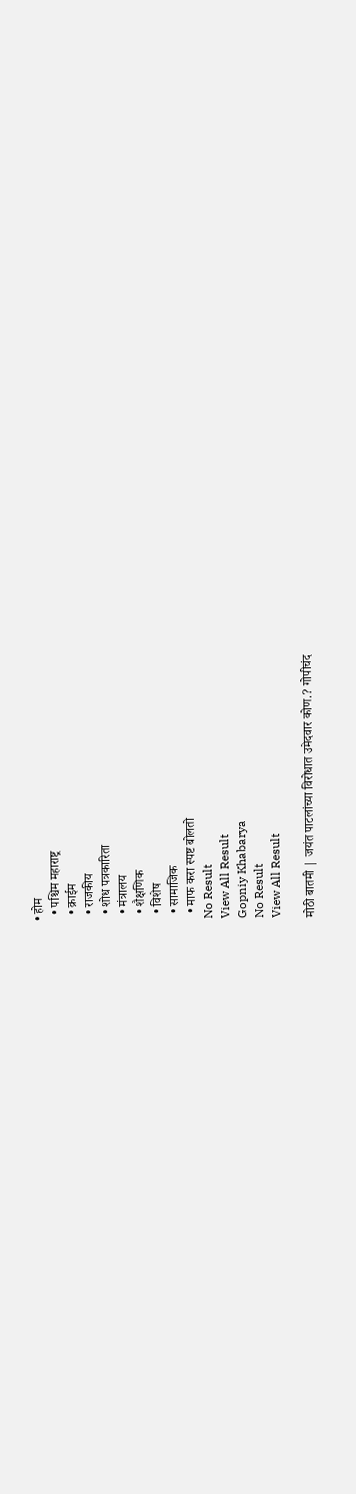• होम
  • पश्चिम महाराष्ट्र
  • क्राईम
  • राजकीय
  • शोध पत्रकारिता
  • मंत्रालय
  • शैक्षणिक
  • विशेष
  • सामाजिक
  • माफ करा स्पष्ट बोलतो
No Result
View All Result
Gopniy Khabarya
No Result
View All Result

मोठी बातमी | जयंत पाटलांच्या विरोधात उमेदवार कोण.? गोपीचंद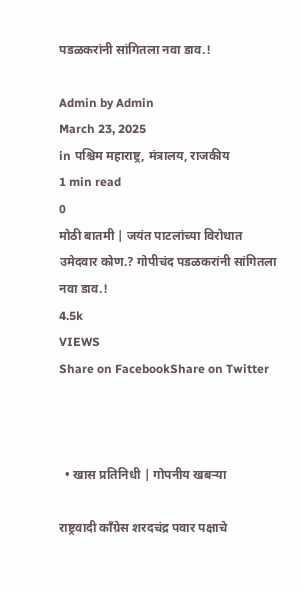पडळकरांनी सांगितला नवा डाव.!

Admin by Admin
March 23, 2025
in पश्चिम महाराष्ट्र, मंत्रालय, राजकीय
1 min read
0
मोठी बातमी | जयंत पाटलांच्या विरोधात उमेदवार कोण.? गोपीचंद पडळकरांनी सांगितला नवा डाव.!
4.5k
VIEWS
Share on FacebookShare on Twitter



  • खास प्रतिनिधी | गोपनीय खबऱ्या

राष्ट्रवादी काँग्रेस शरदचंद्र पवार पक्षाचे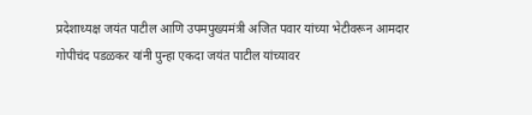प्रदेशाध्यक्ष जयंत पाटील आणि उपमपुख्यमंत्री अजित पवार यांच्या भेटीवरून आमदार गोपीचंद पडळकर यांनी पुन्हा एकदा जयंत पाटील यांच्यावर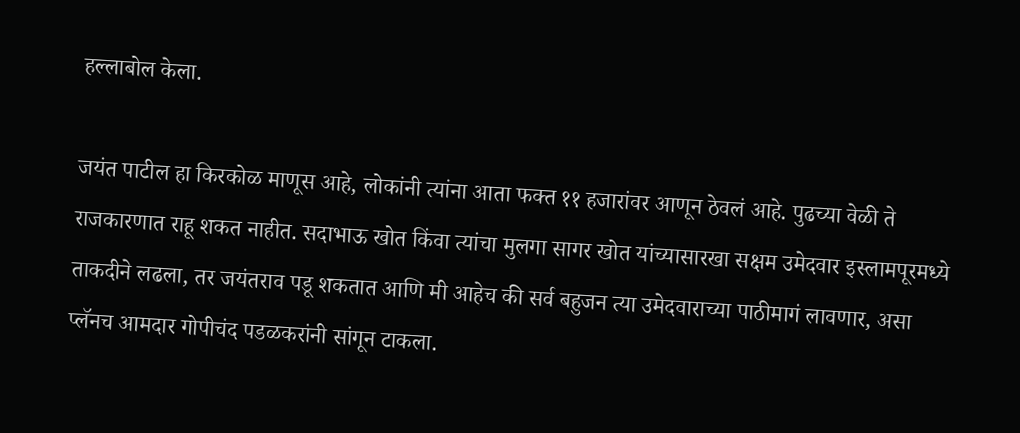हल्लाबोल केला.

जयंत पाटील हा किरकोळ माणूस आहे, लोकांनी त्यांना आता फक्त ११ हजारांवर आणून ठेवलं आहे. पुढच्या वेळी ते राजकारणात राहू शकत नाहीत. सदाभाऊ खोत किंवा त्यांचा मुलगा सागर खोत यांच्यासारखा सक्षम उमेदवार इस्लामपूरमध्ये ताकदीने लढला, तर जयंतराव पडू शकतात आणि मी आहेच की सर्व बहुजन त्या उमेदवाराच्या पाठीमागं लावणार, असा प्लॅनच आमदार गोपीचंद पडळकरांनी सांगून टाकला.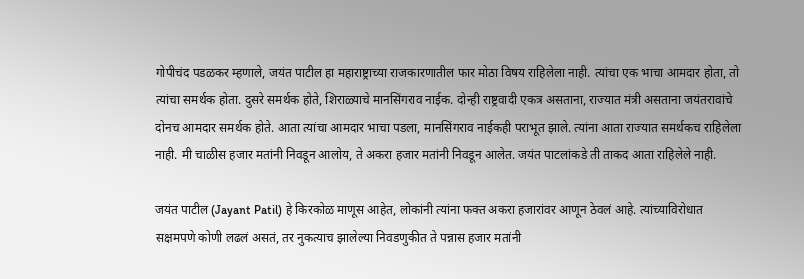गोपीचंद पडळकर म्हणाले, जयंत पाटील हा महाराष्ट्राच्या राजकारणातील फार मोठा विषय राहिलेला नाही. त्यांचा एक भाचा आमदार होता, तो त्यांचा समर्थक होता. दुसरे समर्थक होते, शिराळ्याचे मानसिंगराव नाईक. दोन्ही राष्ट्रवादी एकत्र असताना, राज्यात मंत्री असताना जयंतरावांचे दोनच आमदार समर्थक होते. आता त्यांचा आमदार भाचा पडला, मानसिंगराव नाईकही पराभूत झाले. त्यांना आता राज्यात समर्थकच राहिलेला नाही. मी चाळीस हजार मतांनी निवडून आलोय, ते अकरा हजार मतांनी निवडून आलेत. जयंत पाटलांकडे ती ताकद आता राहिलेले नाही.

जयंत पाटील (Jayant Patil) हे किरकोळ माणूस आहेत, लोकांनी त्यांना फक्त अकरा हजारांवर आणून ठेवलं आहे. त्यांच्याविरोधात सक्षमपणे कोणी लढलं असतं, तर नुकत्याच झालेल्या निवडणुकीत ते पन्नास हजार मतांनी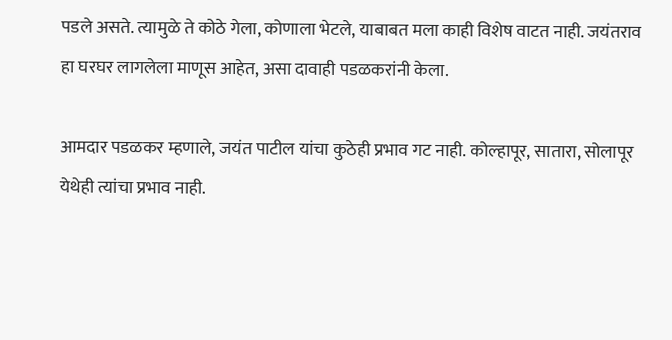पडले असते. त्यामुळे ते कोठे गेला, कोणाला भेटले, याबाबत मला काही विशेष वाटत नाही. जयंतराव हा घरघर लागलेला माणूस आहेत, असा दावाही पडळकरांनी केला.

आमदार पडळकर म्हणाले, जयंत पाटील यांचा कुठेही प्रभाव गट नाही. कोल्हापूर, सातारा, सोलापूर येथेही त्यांचा प्रभाव नाही.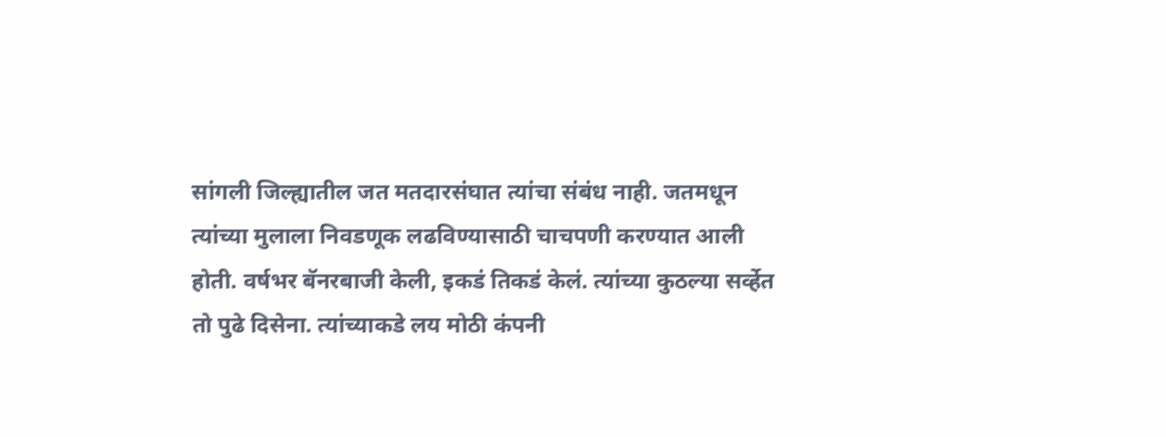सांगली जिल्ह्यातील जत मतदारसंघात त्यांचा संबंध नाही. जतमधून त्यांच्या मुलाला निवडणूक लढविण्यासाठी चाचपणी करण्यात आली होती. वर्षभर बॅनरबाजी केली, इकडं तिकडं केलं. त्यांच्या कुठल्या सर्व्हेत तो पुढे दिसेना. त्यांच्याकडे लय मोठी कंपनी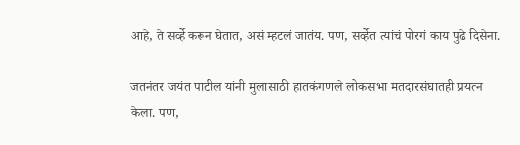आहे, ते सर्व्हे करून घेतात, असं म्हटलं जातंय. पण, सर्व्हेत त्यांचं पोरगं काय पुढे दिसेना.

जतनंतर जयंत पाटील यांनी मुलासाठी हातकंगणले लोकसभा मतदारसंघातही प्रयत्न केला. पण,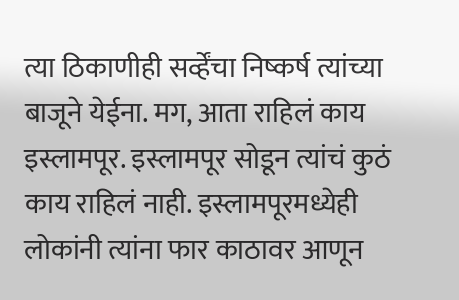त्या ठिकाणीही सर्व्हेंचा निष्कर्ष त्यांच्या बाजूने येईना. मग, आता राहिलं काय इस्लामपूर. इस्लामपूर सोडून त्यांचं कुठं काय राहिलं नाही. इस्लामपूरमध्येही लोकांनी त्यांना फार काठावर आणून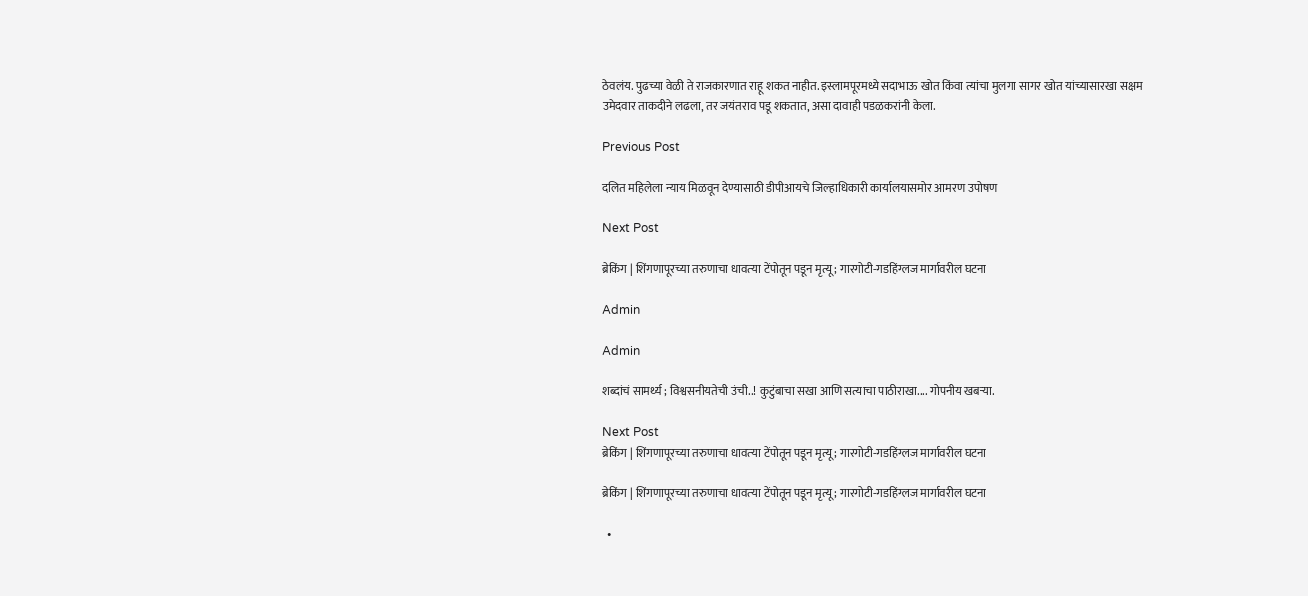ठेवलंय. पुढच्या वेळी ते राजकारणात राहू शकत नाहीत. इस्लामपूरमध्ये सदाभाऊ खोत किंवा त्यांचा मुलगा सागर खोत यांच्यासारखा सक्षम उमेदवार ताकदीने लढला, तर जयंतराव पडू शकतात, असा दावाही पडळकरांनी केला.

Previous Post

दलित महिलेला न्याय मिळवून देण्यासाठी डीपीआयचे जिल्हाधिकारी कार्यालयासमोर आमरण उपोषण

Next Post

ब्रेकिंग | शिंगणापूरच्या तरुणाचा धावत्‍या टेंपोतून पडून मृत्यू; गारगोटी-गडहिंग्लज मार्गावरील घटना

Admin

Admin

शब्दांचं सामर्थ्य ; विश्वसनीयतेची उंची..! कुटुंबाचा सखा आणि सत्याचा पाठीराखा.... गोपनीय खबऱ्या.

Next Post
ब्रेकिंग | शिंगणापूरच्या तरुणाचा धावत्‍या टेंपोतून पडून मृत्यू; गारगोटी-गडहिंग्लज मार्गावरील घटना

ब्रेकिंग | शिंगणापूरच्या तरुणाचा धावत्‍या टेंपोतून पडून मृत्यू; गारगोटी-गडहिंग्लज मार्गावरील घटना

  •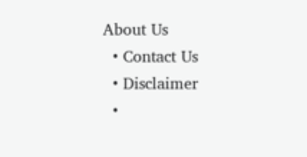About Us
  • Contact Us
  • Disclaimer
  •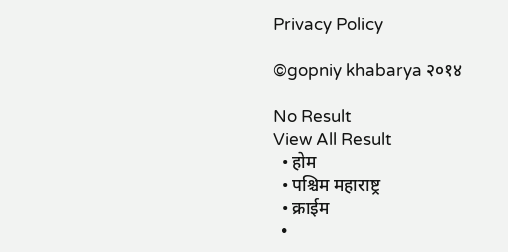Privacy Policy

©gopniy khabarya २०१४

No Result
View All Result
  • होम
  • पश्चिम महाराष्ट्र
  • क्राईम
  •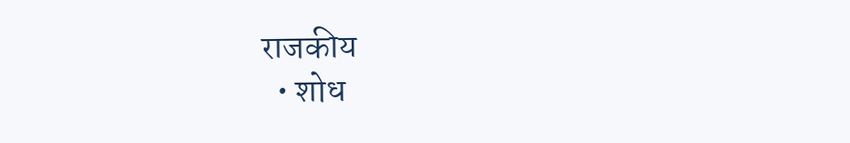राजकीय
  • शोध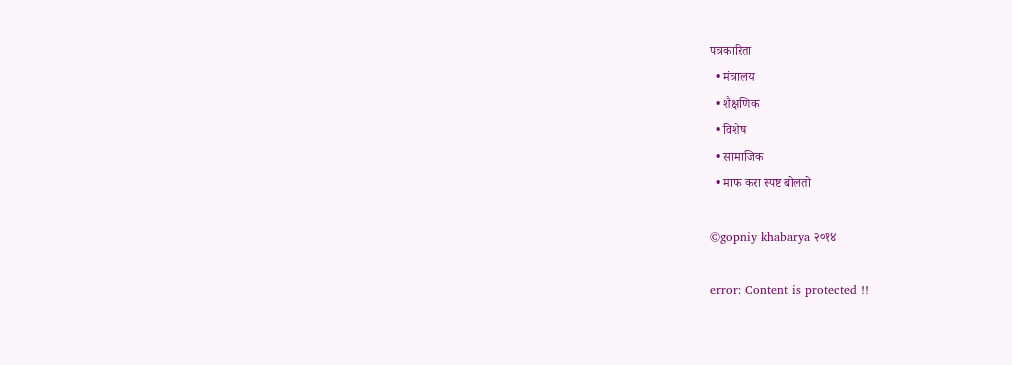पत्रकारिता
  • मंत्रालय
  • शैक्षणिक
  • विशेष
  • सामाजिक
  • माफ करा स्पष्ट बोलतो

©gopniy khabarya २०१४

error: Content is protected !!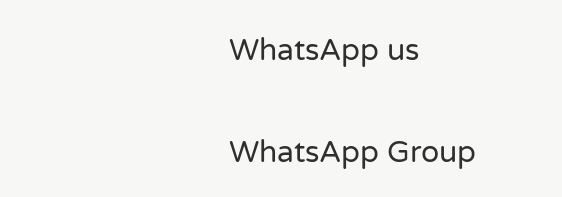WhatsApp us

WhatsApp Group